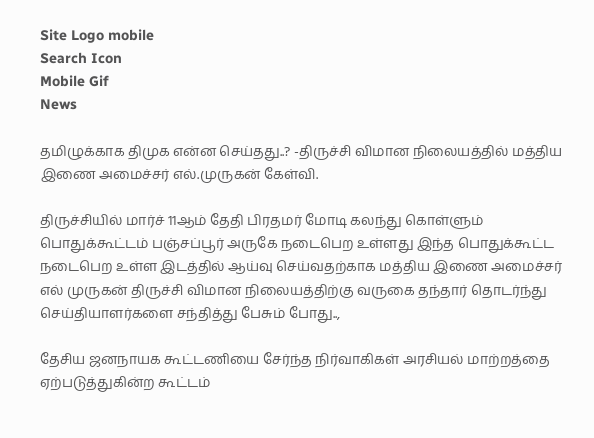Site Logo mobile
Search Icon
Mobile Gif
News

தமிழுக்காக திமுக என்ன செய்தது..? -திருச்சி விமான நிலையத்தில் மத்திய இணை அமைச்சர் எல்.முருகன் கேள்வி.

திருச்சியில் மார்ச் 11ஆம் தேதி பிரதமர் மோடி கலந்து கொள்ளும் பொதுக்கூட்டம் பஞ்சப்பூர் அருகே நடைபெற உள்ளது இந்த பொதுக்கூட்ட நடைபெற உள்ள இடத்தில் ஆய்வு செய்வதற்காக மத்திய இணை அமைச்சர் எல் முருகன் திருச்சி விமான நிலையத்திற்கு வருகை தந்தார் தொடர்ந்து செய்தியாளர்களை சந்தித்து பேசும் போது..,

தேசிய ஜனநாயக கூட்டணியை சேர்ந்த நிர்வாகிகள் அரசியல் மாற்றத்தை ஏற்படுத்துகின்ற கூட்டம்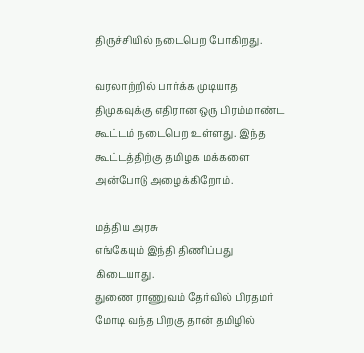திருச்சியில் நடைபெற போகிறது.

வரலாற்றில் பார்க்க முடியாத திமுகவுக்கு எதிரான ஒரு பிரம்மாண்ட கூட்டம் நடைபெற உள்ளது. இந்த கூட்டத்திற்கு தமிழக மக்களை அன்போடு அழைக்கிறோம்.

மத்திய அரசு
எங்கேயும் இந்தி திணிப்பது கிடையாது.
துணை ராணுவம் தேர்வில் பிரதமர் மோடி வந்த பிறகு தான் தமிழில்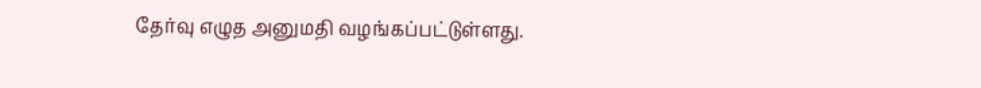தேர்வு எழுத அனுமதி வழங்கப்பட்டுள்ளது.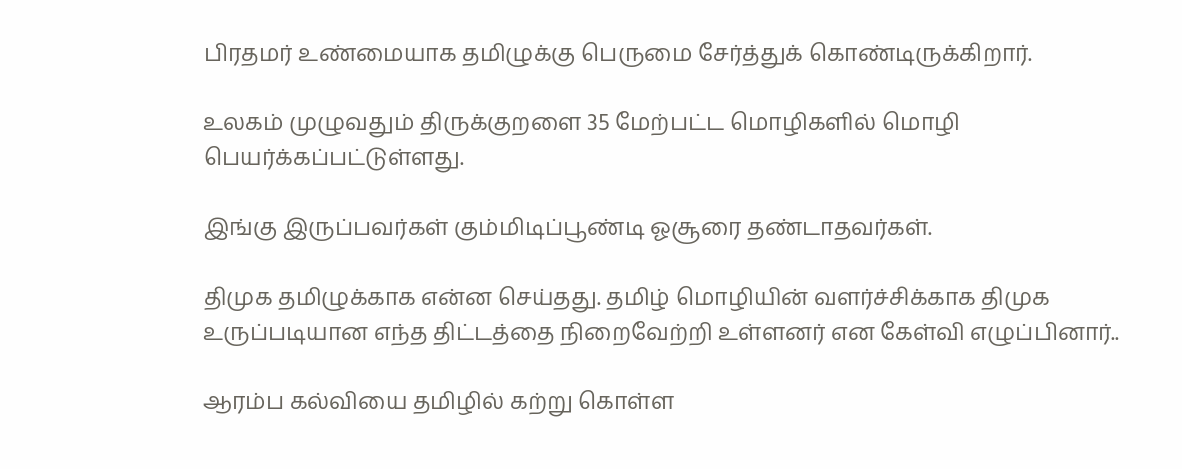பிரதமர் உண்மையாக தமிழுக்கு பெருமை சேர்த்துக் கொண்டிருக்கிறார்.

உலகம் முழுவதும் திருக்குறளை 35 மேற்பட்ட மொழிகளில் மொழி பெயர்க்கப்பட்டுள்ளது.

இங்கு இருப்பவர்கள் கும்மிடிப்பூண்டி ஓசூரை தண்டாதவர்கள்.

திமுக தமிழுக்காக என்ன செய்தது. தமிழ் மொழியின் வளர்ச்சிக்காக திமுக உருப்படியான எந்த திட்டத்தை நிறைவேற்றி உள்ளனர் என கேள்வி எழுப்பினார்..

ஆரம்ப கல்வியை தமிழில் கற்று கொள்ள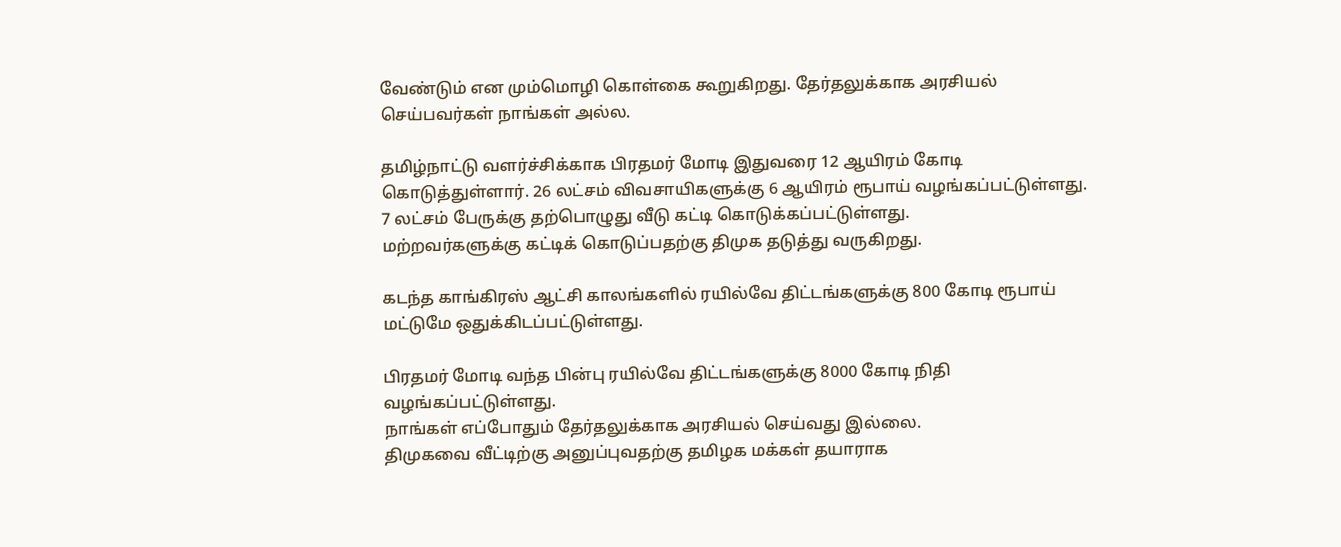வேண்டும் என மும்மொழி கொள்கை கூறுகிறது. தேர்தலுக்காக அரசியல் செய்பவர்கள் நாங்கள் அல்ல.

தமிழ்நாட்டு வளர்ச்சிக்காக பிரதமர் மோடி இதுவரை 12 ஆயிரம் கோடி கொடுத்துள்ளார். 26 லட்சம் விவசாயிகளுக்கு 6 ஆயிரம் ரூபாய் வழங்கப்பட்டுள்ளது.
7 லட்சம் பேருக்கு தற்பொழுது வீடு கட்டி கொடுக்கப்பட்டுள்ளது.
மற்றவர்களுக்கு கட்டிக் கொடுப்பதற்கு திமுக தடுத்து வருகிறது.

கடந்த காங்கிரஸ் ஆட்சி காலங்களில் ரயில்வே திட்டங்களுக்கு 800 கோடி ரூபாய் மட்டுமே ஒதுக்கிடப்பட்டுள்ளது.

பிரதமர் மோடி வந்த பின்பு ரயில்வே திட்டங்களுக்கு 8000 கோடி நிதி வழங்கப்பட்டுள்ளது.
நாங்கள் எப்போதும் தேர்தலுக்காக அரசியல் செய்வது இல்லை.
திமுகவை வீட்டிற்கு அனுப்புவதற்கு தமிழக மக்கள் தயாராக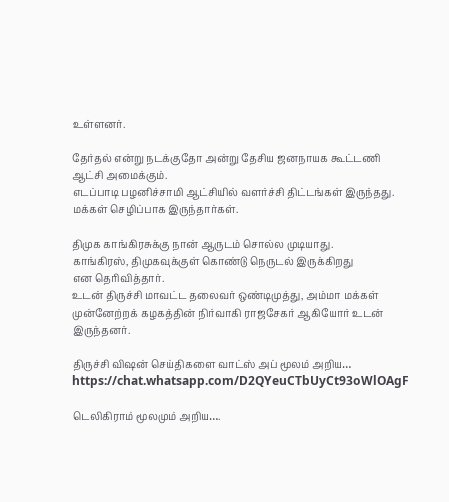உள்ளனர்.

தேர்தல் என்று நடக்குதோ அன்று தேசிய ஜனநாயக கூட்டணி ஆட்சி அமைக்கும்.
எடப்பாடி பழனிச்சாமி ஆட்சியில் வளர்ச்சி திட்டங்கள் இருந்தது. மக்கள் செழிப்பாக இருந்தார்கள்.

திமுக காங்கிரசுக்கு நான் ஆருடம் சொல்ல முடியாது.
காங்கிரஸ், திமுகவுக்குள் கொண்டு நெருடல் இருக்கிறது
என தெரிவித்தார்.
உடன் திருச்சி மாவட்ட தலைவர் ஒண்டிமுத்து, அம்மா மக்கள் முன்னேற்றக் கழகத்தின் நிர்வாகி ராஜசேகர் ஆகியோர் உடன் இருந்தனர்.

திருச்சி விஷன் செய்திகளை வாட்ஸ் அப் மூலம் அறிய…
https://chat.whatsapp.com/D2QYeuCTbUyCt93oWlOAgF

டெலிகிராம் மூலமும் அறிய….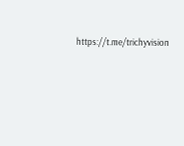https://t.me/trichyvision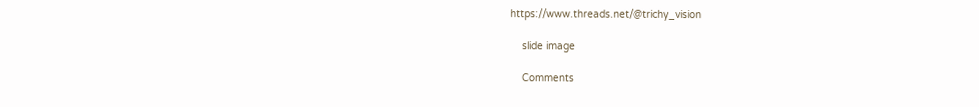https://www.threads.net/@trichy_vision

    slide image

    Comments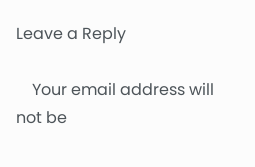Leave a Reply

    Your email address will not be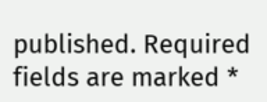published. Required fields are marked *